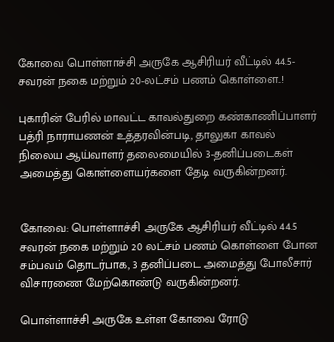கோவை பொள்ளாச்சி அருகே ஆசிரியர் வீட்டில் 44.5-சவரன் நகை மற்றும் 20-லட்சம் பணம் கொள்ளை..!

புகாரின் பேரில் மாவட்ட காவல்துறை கண்காணிப்பாளர் பத்ரி நாராயணன் உத்தரவின்படி, தாலுகா காவல் நிலைய ஆய்வாளர் தலைமையில் 3-தனிப்படைகள் அமைத்து கொள்ளையர்களை தேடி வருகின்றனர்.


கோவை: பொள்ளாச்சி அருகே ஆசிரியர் வீட்டில் 44.5 சவரன் நகை மற்றும் 20 லட்சம் பணம் கொள்ளை போன சம்பவம் தொடர்பாக, 3 தனிப்படை அமைத்து போலீசார் விசாரணை மேற்கொண்டு வருகின்றனர்.

பொள்ளாச்சி அருகே உள்ள கோவை ரோடு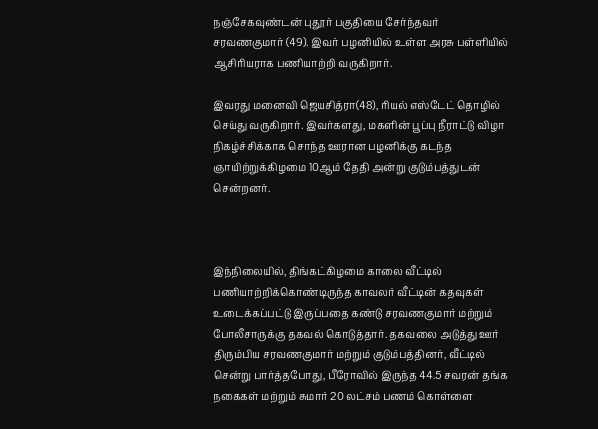நஞ்சேகவுண்டன் புதூர் பகுதியை சேர்ந்தவர் சரவணகுமார் (49). இவர் பழனியில் உள்ள அரசு பள்ளியில் ஆசிரியராக பணியாற்றி வருகிறார்.

இவரது மனைவி ஜெயசித்ரா(48), ரியல் எஸ்டேட் தொழில் செய்து வருகிறார். இவர்களது, மகளின் பூப்பு நீராட்டு விழா நிகழ்ச்சிக்காக சொந்த ஊரான பழனிக்கு கடந்த ஞாயிற்றுக்கிழமை 10ஆம் தேதி அன்று குடும்பத்துடன் சென்றனர்.



இந்நிலையில், திங்கட்கிழமை காலை வீட்டில் பணியாற்றிக்கொண்டிருந்த காவலர் வீட்டின் கதவுகள் உடைக்கப்பட்டு இருப்பதை கண்டு சரவணகுமார் மற்றும் போலீசாருக்கு தகவல் கொடுத்தார். தகவலை அடுத்து ஊர் திரும்பிய சரவணகுமார் மற்றும் குடும்பத்தினர், வீட்டில் சென்று பார்த்தபோது, பீரோவில் இருந்த 44.5 சவரன் தங்க நகைகள் மற்றும் சுமார் 20 லட்சம் பணம் கொள்ளை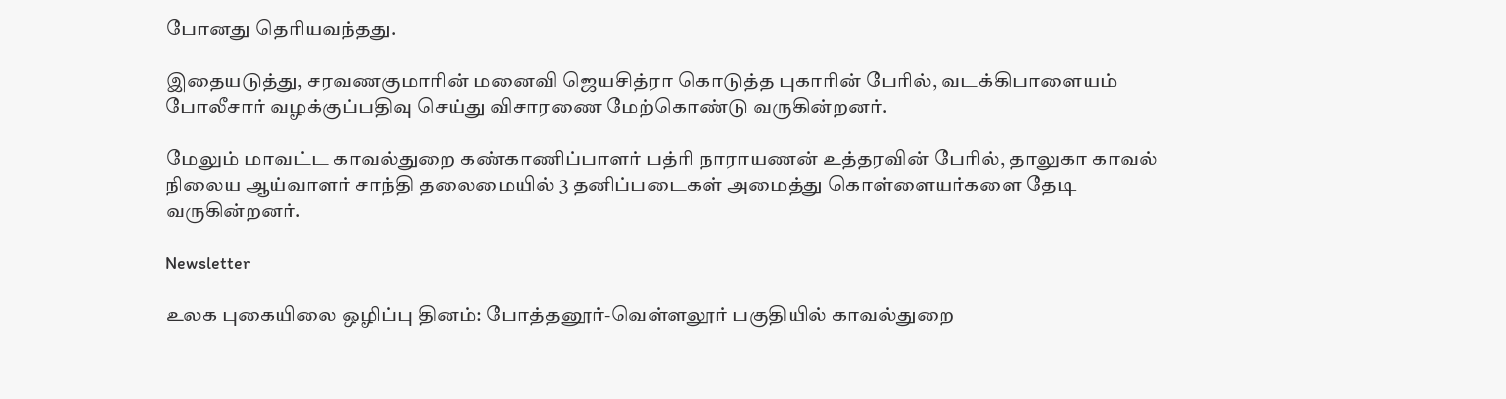போனது தெரியவந்தது.

இதையடுத்து, சரவணகுமாரின் மனைவி ஜெயசித்ரா கொடுத்த புகாரின் பேரில், வடக்கிபாளையம் போலீசார் வழக்குப்பதிவு செய்து விசாரணை மேற்கொண்டு வருகின்றனர்.

மேலும் மாவட்ட காவல்துறை கண்காணிப்பாளர் பத்ரி நாராயணன் உத்தரவின் பேரில், தாலுகா காவல் நிலைய ஆய்வாளர் சாந்தி தலைமையில் 3 தனிப்படைகள் அமைத்து கொள்ளையர்களை தேடி வருகின்றனர்.

Newsletter

உலக புகையிலை ஒழிப்பு தினம்: போத்தனூர்-வெள்ளலூர் பகுதியில் காவல்துறை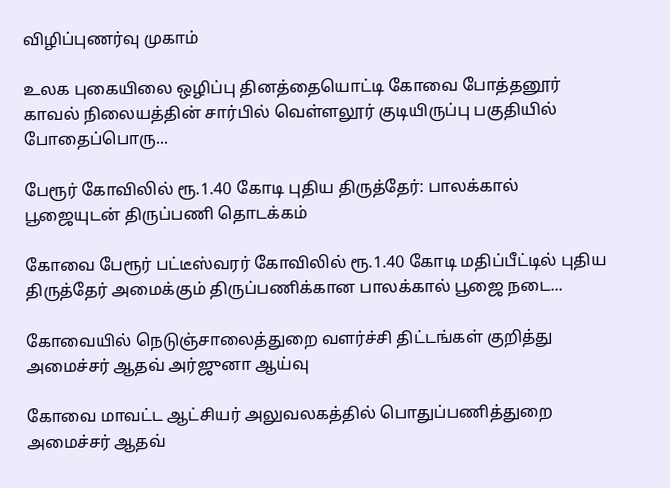விழிப்புணர்வு முகாம்

உலக புகையிலை ஒழிப்பு தினத்தையொட்டி கோவை போத்தனூர் காவல் நிலையத்தின் சார்பில் வெள்ளலூர் குடியிருப்பு பகுதியில் போதைப்பொரு...

பேரூர் கோவிலில் ரூ.1.40 கோடி புதிய திருத்தேர்: பாலக்கால் பூஜையுடன் திருப்பணி தொடக்கம்

கோவை பேரூர் பட்டீஸ்வரர் கோவிலில் ரூ.1.40 கோடி மதிப்பீட்டில் புதிய திருத்தேர் அமைக்கும் திருப்பணிக்கான பாலக்கால் பூஜை நடை...

கோவையில் நெடுஞ்சாலைத்துறை வளர்ச்சி திட்டங்கள் குறித்து அமைச்சர் ஆதவ் அர்ஜுனா ஆய்வு

கோவை மாவட்ட ஆட்சியர் அலுவலகத்தில் பொதுப்பணித்துறை அமைச்சர் ஆதவ்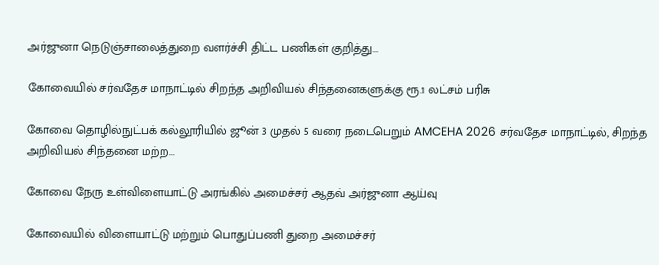அர்ஜுனா நெடுஞ்சாலைத்துறை வளர்ச்சி திட்ட பணிகள் குறித்து...

கோவையில் சர்வதேச மாநாட்டில் சிறந்த அறிவியல் சிந்தனைகளுக்கு ரூ.1 லட்சம் பரிசு

கோவை தொழில்நுட்பக் கல்லூரியில் ஜூன் 3 முதல் 5 வரை நடைபெறும் AMCEHA 2026 சர்வதேச மாநாட்டில், சிறந்த அறிவியல் சிந்தனை மற்ற...

கோவை நேரு உள்விளையாட்டு அரங்கில் அமைச்சர் ஆதவ் அர்ஜுனா ஆய்வு

கோவையில் விளையாட்டு மற்றும் பொதுப்பணி துறை அமைச்சர்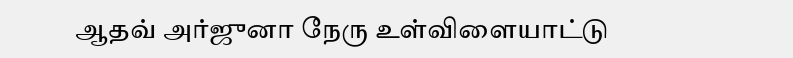ஆதவ் அர்ஜுனா நேரு உள்விளையாட்டு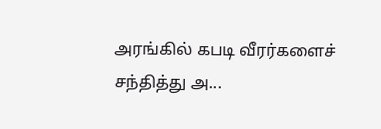அரங்கில் கபடி வீரர்களைச் சந்தித்து அ...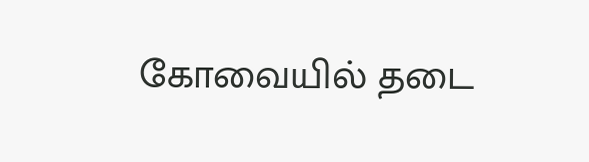கோவையில் தடை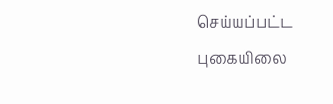செய்யப்பட்ட புகையிலை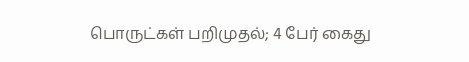பொருட்கள் பறிமுதல்; 4 பேர் கைது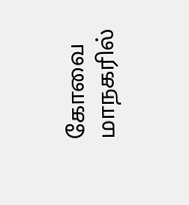கோவை மாநகரில்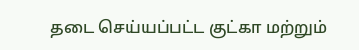தடை செய்யப்பட்ட குட்கா மற்றும்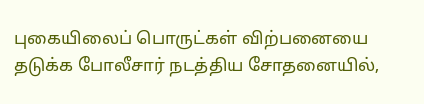புகையிலைப் பொருட்கள் விற்பனையை தடுக்க போலீசார் நடத்திய சோதனையில்,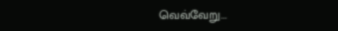வெவ்வேறு...